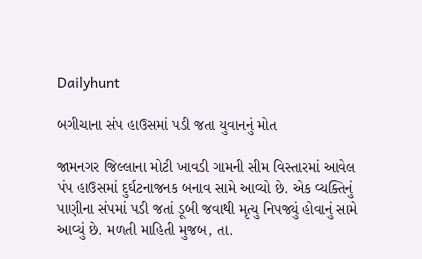Dailyhunt

બગીચાના સંપ હાઉસમાં પડી જતા યુવાનનું મોત

જામનગર જિલ્લાના મોટી ખાવડી ગામની સીમ વિસ્તારમાં આવેલ પંપ હાઉસમાં દુર્ઘટનાજનક બનાવ સામે આવ્યો છે. એક વ્યક્તિનું પાણીના સંપમાં પડી જતાં ડૂબી જવાથી મૃત્યુ નિપજ્યું હોવાનું સામે આવ્યું છે. મળતી માહિતી મુજબ, તા.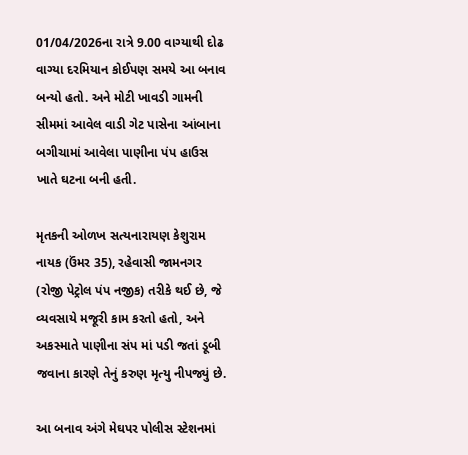01/04/2026ના રાત્રે 9.00 વાગ્યાથી દોઢ વાગ્યા દરમિયાન કોઈપણ સમયે આ બનાવ બન્યો હતો. અને મોટી ખાવડી ગામની સીમમાં આવેલ વાડી ગેટ પાસેના આંબાના બગીચામાં આવેલા પાણીના પંપ હાઉસ ખાતે ઘટના બની હતી.

મૃતકની ઓળખ સત્યનારાયણ કેશુરામ નાયક (ઉંમર 35), રહેવાસી જામનગર (રોજી પેટ્રોલ પંપ નજીક) તરીકે થઈ છે, જે વ્યવસાયે મજૂરી કામ કરતો હતો, અને અકસ્માતે પાણીના સંપ માં પડી જતાં ડૂબી જવાના કારણે તેનું કરુણ મૃત્યુ નીપજ્યું છે.

આ બનાવ અંગે મેઘપર પોલીસ સ્ટેશનમાં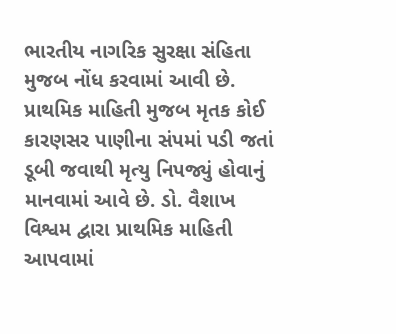ભારતીય નાગરિક સુરક્ષા સંહિતા મુજબ નોંધ કરવામાં આવી છે. પ્રાથમિક માહિતી મુજબ મૃતક કોઈ કારણસર પાણીના સંપમાં પડી જતાં ડૂબી જવાથી મૃત્યુ નિપજ્યું હોવાનું માનવામાં આવે છે. ડો. વૈશાખ વિશ્વમ દ્વારા પ્રાથમિક માહિતી આપવામાં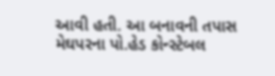આવી હતી. આ બનાવની તપાસ મેઘપરના પો.હેડ કોન્સ્ટેબલ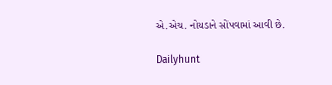એ.એચ. નોયડાને સોંપવામાં આવી છે.

Dailyhunt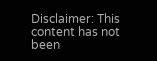Disclaimer: This content has not been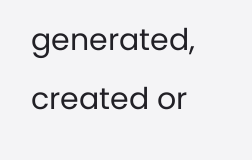generated, created or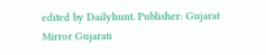edited by Dailyhunt. Publisher: Gujarat Mirror Gujarati